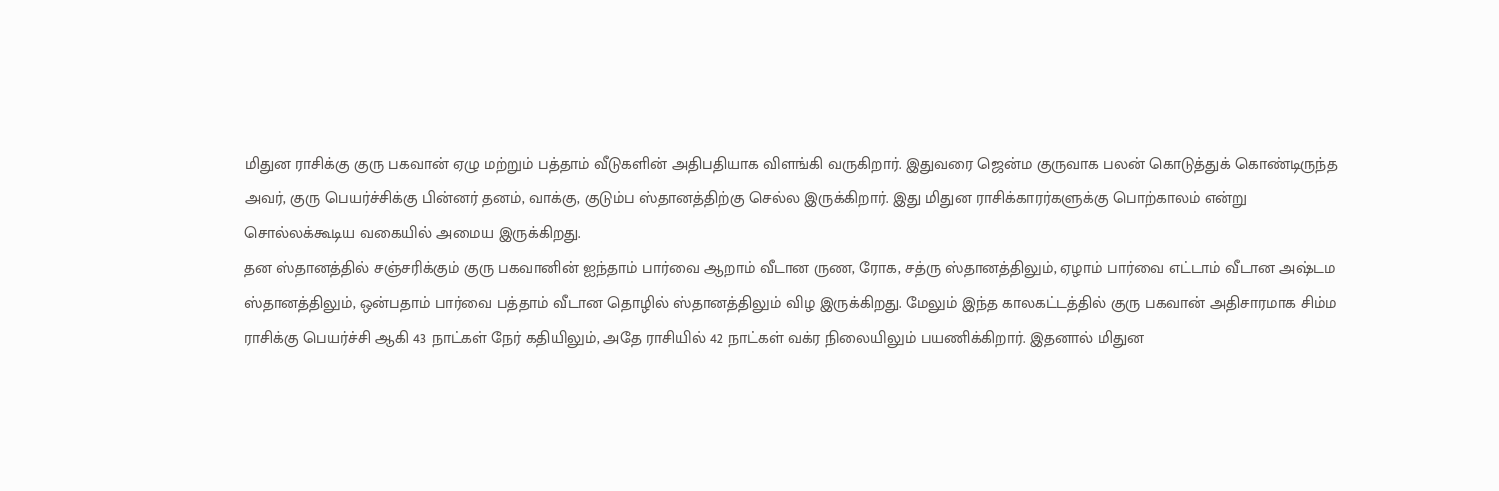மிதுன ராசிக்கு குரு பகவான் ஏழு மற்றும் பத்தாம் வீடுகளின் அதிபதியாக விளங்கி வருகிறார். இதுவரை ஜென்ம குருவாக பலன் கொடுத்துக் கொண்டிருந்த அவர், குரு பெயர்ச்சிக்கு பின்னர் தனம், வாக்கு, குடும்ப ஸ்தானத்திற்கு செல்ல இருக்கிறார். இது மிதுன ராசிக்காரர்களுக்கு பொற்காலம் என்று சொல்லக்கூடிய வகையில் அமைய இருக்கிறது.
தன ஸ்தானத்தில் சஞ்சரிக்கும் குரு பகவானின் ஐந்தாம் பார்வை ஆறாம் வீடான ருண, ரோக, சத்ரு ஸ்தானத்திலும், ஏழாம் பார்வை எட்டாம் வீடான அஷ்டம ஸ்தானத்திலும், ஒன்பதாம் பார்வை பத்தாம் வீடான தொழில் ஸ்தானத்திலும் விழ இருக்கிறது. மேலும் இந்த காலகட்டத்தில் குரு பகவான் அதிசாரமாக சிம்ம ராசிக்கு பெயர்ச்சி ஆகி 43 நாட்கள் நேர் கதியிலும், அதே ராசியில் 42 நாட்கள் வக்ர நிலையிலும் பயணிக்கிறார். இதனால் மிதுன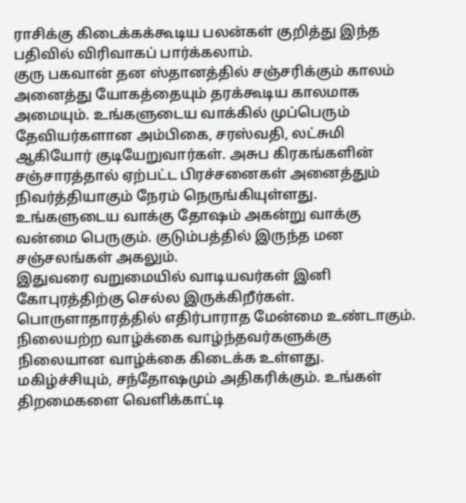ராசிக்கு கிடைக்கக்கூடிய பலன்கள் குறித்து இந்த பதிவில் விரிவாகப் பார்க்கலாம்.
குரு பகவான் தன ஸ்தானத்தில் சஞ்சரிக்கும் காலம் அனைத்து யோகத்தையும் தரக்கூடிய காலமாக அமையும். உங்களுடைய வாக்கில் முப்பெரும் தேவியர்களான அம்பிகை, சரஸ்வதி, லட்சுமி ஆகியோர் குடியேறுவார்கள். அசுப கிரகங்களின் சஞ்சாரத்தால் ஏற்பட்ட பிரச்சனைகள் அனைத்தும் நிவர்த்தியாகும் நேரம் நெருங்கியுள்ளது. உங்களுடைய வாக்கு தோஷம் அகன்று வாக்கு வன்மை பெருகும். குடும்பத்தில் இருந்த மன சஞ்சலங்கள் அகலும்.
இதுவரை வறுமையில் வாடியவர்கள் இனி கோபுரத்திற்கு செல்ல இருக்கிறீர்கள். பொருளாதாரத்தில் எதிர்பாராத மேன்மை உண்டாகும். நிலையற்ற வாழ்க்கை வாழ்ந்தவர்களுக்கு நிலையான வாழ்க்கை கிடைக்க உள்ளது. மகிழ்ச்சியும், சந்தோஷமும் அதிகரிக்கும். உங்கள் திறமைகளை வெளிக்காட்டி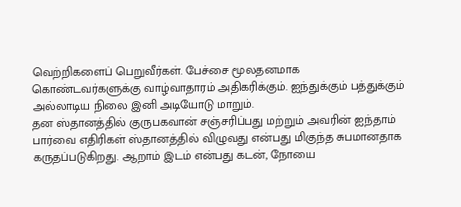வெற்றிகளைப் பெறுவீர்கள். பேச்சை மூலதனமாக கொண்டவர்களுக்கு வாழ்வாதாரம் அதிகரிக்கும். ஐந்துக்கும் பத்துக்கும் அல்லாடிய நிலை இனி அடியோடு மாறும்.
தன ஸ்தானத்தில் குருபகவான் சஞ்சரிப்பது மற்றும் அவரின் ஐந்தாம் பார்வை எதிரிகள் ஸ்தானத்தில் விழுவது என்பது மிகுந்த சுபமானதாக கருதப்படுகிறது. ஆறாம் இடம் என்பது கடன், நோயை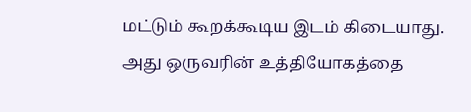மட்டும் கூறக்கூடிய இடம் கிடையாது. அது ஒருவரின் உத்தியோகத்தை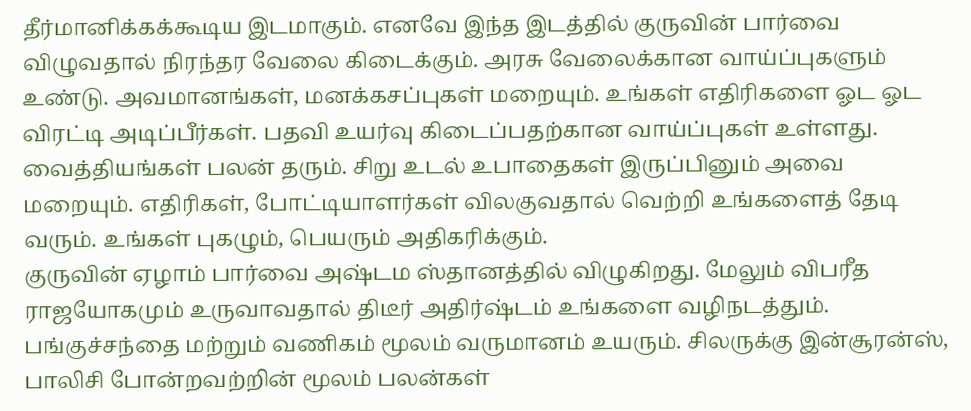தீர்மானிக்கக்கூடிய இடமாகும். எனவே இந்த இடத்தில் குருவின் பார்வை விழுவதால் நிரந்தர வேலை கிடைக்கும். அரசு வேலைக்கான வாய்ப்புகளும் உண்டு. அவமானங்கள், மனக்கசப்புகள் மறையும். உங்கள் எதிரிகளை ஓட ஓட விரட்டி அடிப்பீர்கள். பதவி உயர்வு கிடைப்பதற்கான வாய்ப்புகள் உள்ளது. வைத்தியங்கள் பலன் தரும். சிறு உடல் உபாதைகள் இருப்பினும் அவை மறையும். எதிரிகள், போட்டியாளர்கள் விலகுவதால் வெற்றி உங்களைத் தேடி வரும். உங்கள் புகழும், பெயரும் அதிகரிக்கும்.
குருவின் ஏழாம் பார்வை அஷ்டம ஸ்தானத்தில் விழுகிறது. மேலும் விபரீத ராஜயோகமும் உருவாவதால் திடீர் அதிர்ஷ்டம் உங்களை வழிநடத்தும். பங்குச்சந்தை மற்றும் வணிகம் மூலம் வருமானம் உயரும். சிலருக்கு இன்சூரன்ஸ், பாலிசி போன்றவற்றின் மூலம் பலன்கள்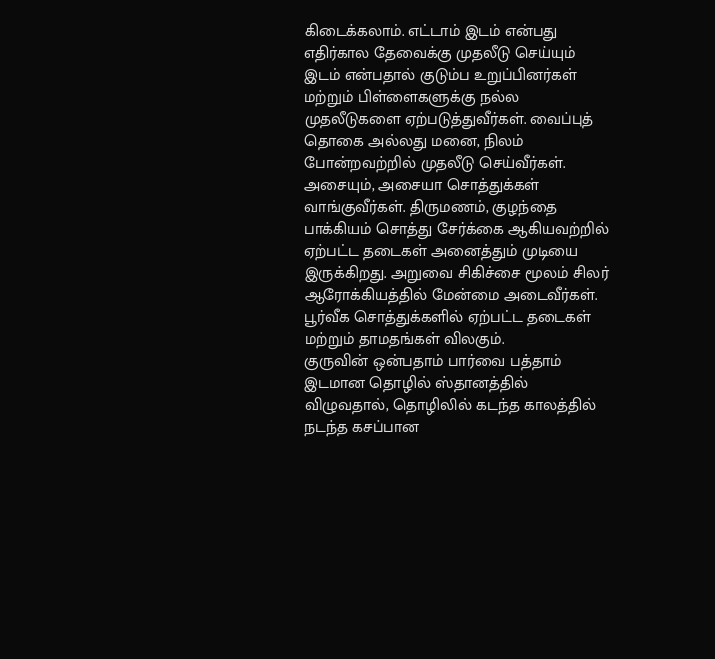கிடைக்கலாம். எட்டாம் இடம் என்பது எதிர்கால தேவைக்கு முதலீடு செய்யும் இடம் என்பதால் குடும்ப உறுப்பினர்கள் மற்றும் பிள்ளைகளுக்கு நல்ல முதலீடுகளை ஏற்படுத்துவீர்கள். வைப்புத் தொகை அல்லது மனை, நிலம் போன்றவற்றில் முதலீடு செய்வீர்கள். அசையும், அசையா சொத்துக்கள் வாங்குவீர்கள். திருமணம், குழந்தை பாக்கியம் சொத்து சேர்க்கை ஆகியவற்றில் ஏற்பட்ட தடைகள் அனைத்தும் முடியை இருக்கிறது. அறுவை சிகிச்சை மூலம் சிலர் ஆரோக்கியத்தில் மேன்மை அடைவீர்கள். பூர்வீக சொத்துக்களில் ஏற்பட்ட தடைகள் மற்றும் தாமதங்கள் விலகும்.
குருவின் ஒன்பதாம் பார்வை பத்தாம் இடமான தொழில் ஸ்தானத்தில் விழுவதால், தொழிலில் கடந்த காலத்தில் நடந்த கசப்பான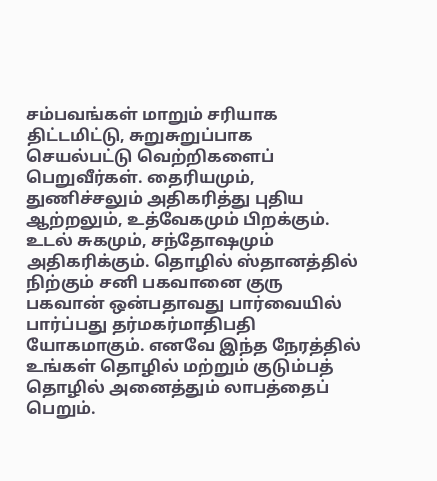சம்பவங்கள் மாறும் சரியாக திட்டமிட்டு, சுறுசுறுப்பாக செயல்பட்டு வெற்றிகளைப் பெறுவீர்கள். தைரியமும், துணிச்சலும் அதிகரித்து புதிய ஆற்றலும், உத்வேகமும் பிறக்கும். உடல் சுகமும், சந்தோஷமும் அதிகரிக்கும். தொழில் ஸ்தானத்தில் நிற்கும் சனி பகவானை குரு பகவான் ஒன்பதாவது பார்வையில் பார்ப்பது தர்மகர்மாதிபதி யோகமாகும். எனவே இந்த நேரத்தில் உங்கள் தொழில் மற்றும் குடும்பத் தொழில் அனைத்தும் லாபத்தைப் பெறும்.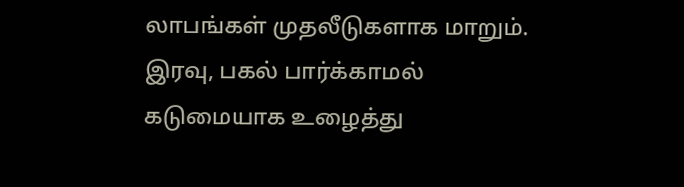லாபங்கள் முதலீடுகளாக மாறும். இரவு, பகல் பார்க்காமல் கடுமையாக உழைத்து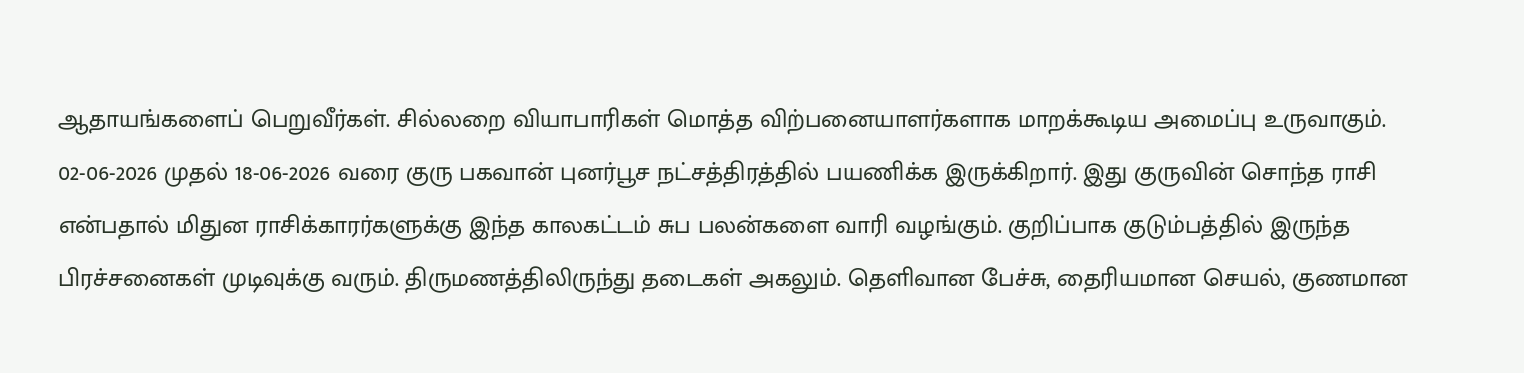ஆதாயங்களைப் பெறுவீர்கள். சில்லறை வியாபாரிகள் மொத்த விற்பனையாளர்களாக மாறக்கூடிய அமைப்பு உருவாகும்.
02-06-2026 முதல் 18-06-2026 வரை குரு பகவான் புனர்பூச நட்சத்திரத்தில் பயணிக்க இருக்கிறார். இது குருவின் சொந்த ராசி என்பதால் மிதுன ராசிக்காரர்களுக்கு இந்த காலகட்டம் சுப பலன்களை வாரி வழங்கும். குறிப்பாக குடும்பத்தில் இருந்த பிரச்சனைகள் முடிவுக்கு வரும். திருமணத்திலிருந்து தடைகள் அகலும். தெளிவான பேச்சு, தைரியமான செயல், குணமான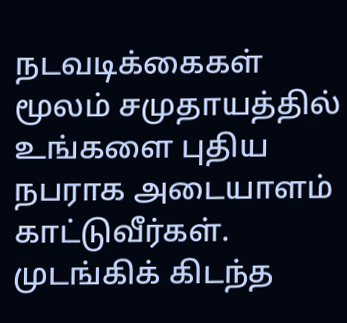நடவடிக்கைகள் மூலம் சமுதாயத்தில் உங்களை புதிய நபராக அடையாளம் காட்டுவீர்கள். முடங்கிக் கிடந்த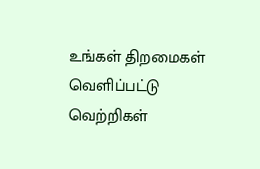உங்கள் திறமைகள் வெளிப்பட்டு வெற்றிகள்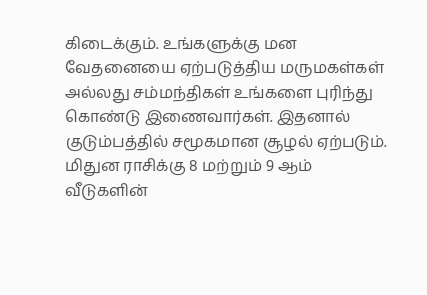கிடைக்கும். உங்களுக்கு மன வேதனையை ஏற்படுத்திய மருமகள்கள் அல்லது சம்மந்திகள் உங்களை புரிந்து கொண்டு இணைவார்கள். இதனால் குடும்பத்தில் சமூகமான சூழல் ஏற்படும்.
மிதுன ராசிக்கு 8 மற்றும் 9 ஆம் வீடுகளின்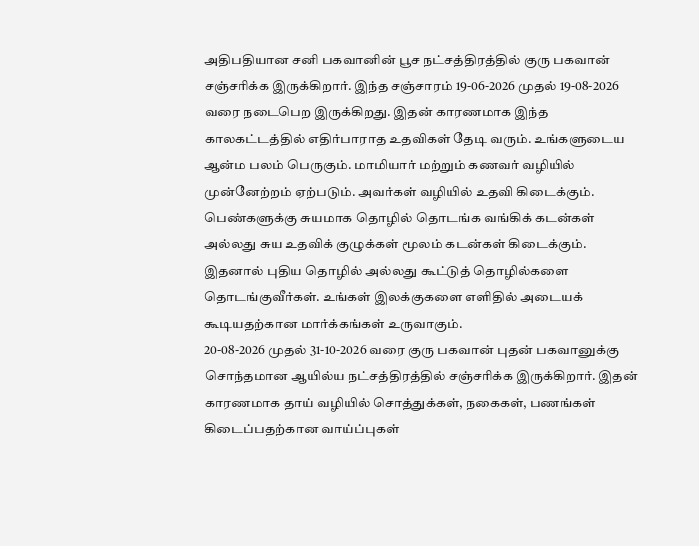அதிபதியான சனி பகவானின் பூச நட்சத்திரத்தில் குரு பகவான் சஞ்சரிக்க இருக்கிறார். இந்த சஞ்சாரம் 19-06-2026 முதல் 19-08-2026 வரை நடைபெற இருக்கிறது. இதன் காரணமாக இந்த காலகட்டத்தில் எதிர்பாராத உதவிகள் தேடி வரும். உங்களுடைய ஆன்ம பலம் பெருகும். மாமியார் மற்றும் கணவர் வழியில் முன்னேற்றம் ஏற்படும். அவர்கள் வழியில் உதவி கிடைக்கும். பெண்களுக்கு சுயமாக தொழில் தொடங்க வங்கிக் கடன்கள் அல்லது சுய உதவிக் குழுக்கள் மூலம் கடன்கள் கிடைக்கும். இதனால் புதிய தொழில் அல்லது கூட்டுத் தொழில்களை தொடங்குவீர்கள். உங்கள் இலக்குகளை எளிதில் அடையக் கூடியதற்கான மார்க்கங்கள் உருவாகும்.
20-08-2026 முதல் 31-10-2026 வரை குரு பகவான் புதன் பகவானுக்கு சொந்தமான ஆயில்ய நட்சத்திரத்தில் சஞ்சரிக்க இருக்கிறார். இதன் காரணமாக தாய் வழியில் சொத்துக்கள், நகைகள், பணங்கள் கிடைப்பதற்கான வாய்ப்புகள்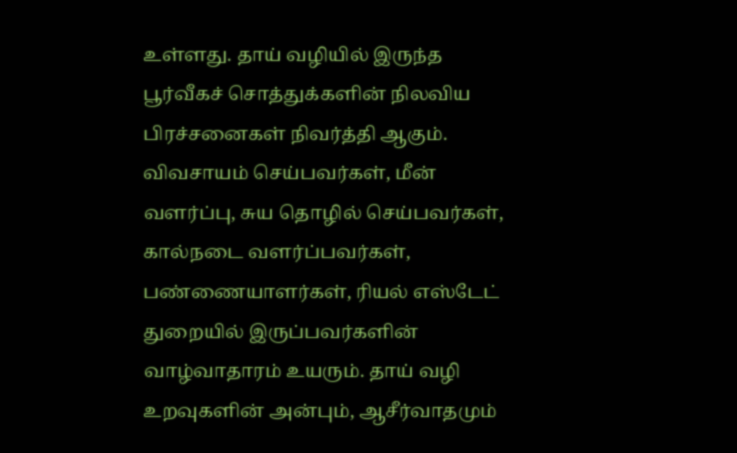உள்ளது. தாய் வழியில் இருந்த பூர்வீகச் சொத்துக்களின் நிலவிய பிரச்சனைகள் நிவர்த்தி ஆகும். விவசாயம் செய்பவர்கள், மீன் வளர்ப்பு, சுய தொழில் செய்பவர்கள், கால்நடை வளர்ப்பவர்கள், பண்ணையாளர்கள், ரியல் எஸ்டேட் துறையில் இருப்பவர்களின் வாழ்வாதாரம் உயரும். தாய் வழி உறவுகளின் அன்பும், ஆசீர்வாதமும்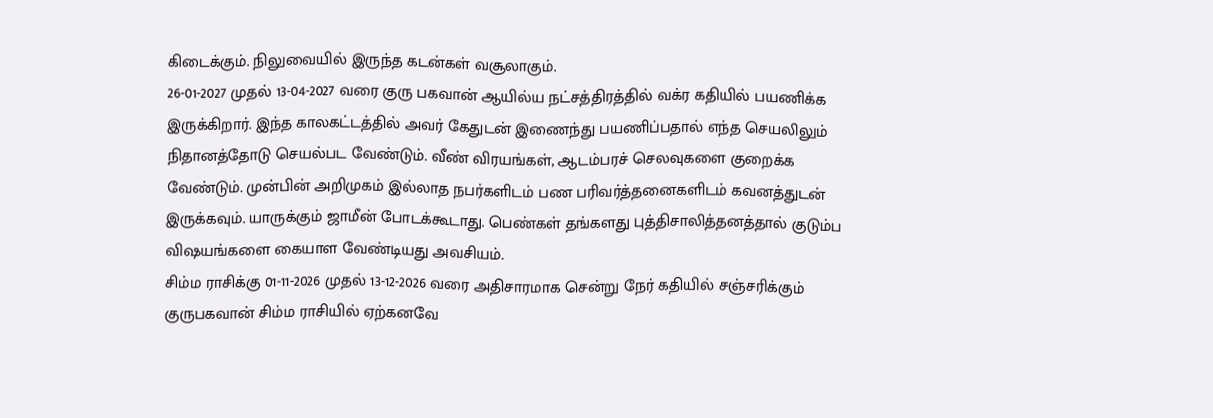கிடைக்கும். நிலுவையில் இருந்த கடன்கள் வசூலாகும்.
26-01-2027 முதல் 13-04-2027 வரை குரு பகவான் ஆயில்ய நட்சத்திரத்தில் வக்ர கதியில் பயணிக்க இருக்கிறார். இந்த காலகட்டத்தில் அவர் கேதுடன் இணைந்து பயணிப்பதால் எந்த செயலிலும் நிதானத்தோடு செயல்பட வேண்டும். வீண் விரயங்கள், ஆடம்பரச் செலவுகளை குறைக்க வேண்டும். முன்பின் அறிமுகம் இல்லாத நபர்களிடம் பண பரிவர்த்தனைகளிடம் கவனத்துடன் இருக்கவும். யாருக்கும் ஜாமீன் போடக்கூடாது. பெண்கள் தங்களது புத்திசாலித்தனத்தால் குடும்ப விஷயங்களை கையாள வேண்டியது அவசியம்.
சிம்ம ராசிக்கு 01-11-2026 முதல் 13-12-2026 வரை அதிசாரமாக சென்று நேர் கதியில் சஞ்சரிக்கும் குருபகவான் சிம்ம ராசியில் ஏற்கனவே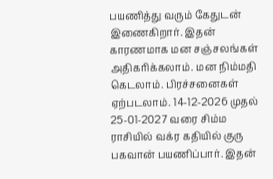பயணித்து வரும் கேதுடன் இணைகிறார். இதன் காரணமாக மன சஞ்சலங்கள் அதிகரிக்கலாம். மன நிம்மதி கெடலாம். பிரச்சனைகள் ஏற்படலாம். 14-12-2026 முதல் 25-01-2027 வரை சிம்ம ராசியில் வக்ர கதியில் குரு பகவான் பயணிப்பார். இதன்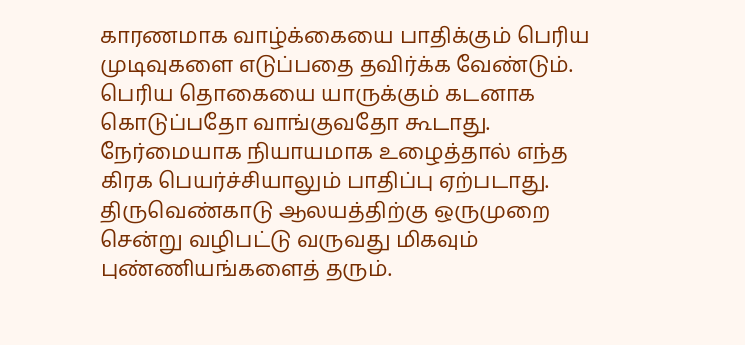காரணமாக வாழ்க்கையை பாதிக்கும் பெரிய முடிவுகளை எடுப்பதை தவிர்க்க வேண்டும். பெரிய தொகையை யாருக்கும் கடனாக கொடுப்பதோ வாங்குவதோ கூடாது. நேர்மையாக நியாயமாக உழைத்தால் எந்த கிரக பெயர்ச்சியாலும் பாதிப்பு ஏற்படாது.
திருவெண்காடு ஆலயத்திற்கு ஒருமுறை சென்று வழிபட்டு வருவது மிகவும் புண்ணியங்களைத் தரும்.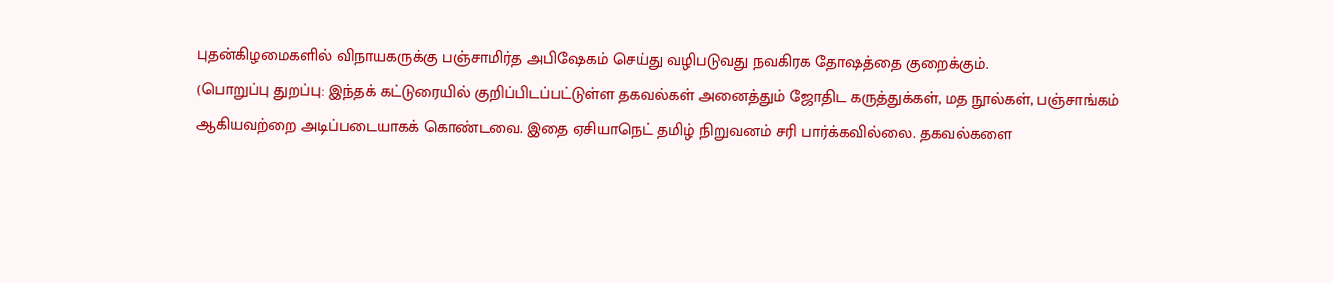புதன்கிழமைகளில் விநாயகருக்கு பஞ்சாமிர்த அபிஷேகம் செய்து வழிபடுவது நவகிரக தோஷத்தை குறைக்கும்.
(பொறுப்பு துறப்பு: இந்தக் கட்டுரையில் குறிப்பிடப்பட்டுள்ள தகவல்கள் அனைத்தும் ஜோதிட கருத்துக்கள், மத நூல்கள், பஞ்சாங்கம் ஆகியவற்றை அடிப்படையாகக் கொண்டவை. இதை ஏசியாநெட் தமிழ் நிறுவனம் சரி பார்க்கவில்லை. தகவல்களை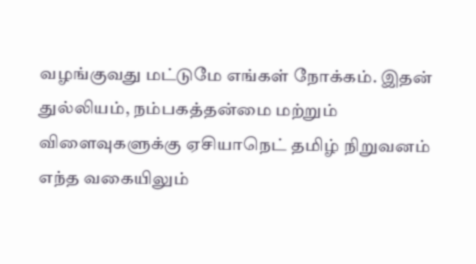வழங்குவது மட்டுமே எங்கள் நோக்கம். இதன் துல்லியம், நம்பகத்தன்மை மற்றும் விளைவுகளுக்கு ஏசியாநெட் தமிழ் நிறுவனம் எந்த வகையிலும்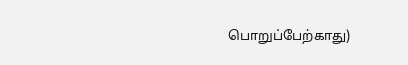பொறுப்பேற்காது)